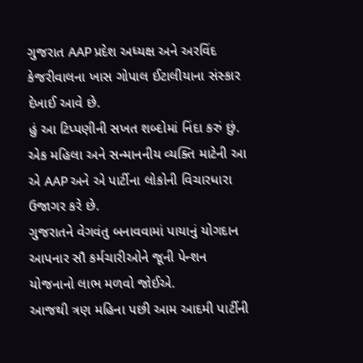ગુજરાત AAP પ્રદેશ અધ્યક્ષ અને અરવિંદ કેજરીવાલના ખાસ ગોપાલ ઈટાલીયાના સંસ્કાર દેખાઈ આવે છે.
હું આ ટિપ્પણીની સખત શબ્દોમાં નિંદા કરું છું. એક મહિલા અને સન્માનનીય વ્યક્તિ માટેની આ એ AAP અને એ પાર્ટીના લોકોની વિચારધારા ઉજાગર કરે છે.
ગુજરાતને વેગવંતુ બનાવવામાં પાયાનું યોગદાન આપનાર સૌ કર્મચારીઓને જૂની પેન્શન યોજનાનો લાભ મળવો જોઈએ.
આજથી ત્રણ મહિના પછી આમ આદમી પાર્ટીની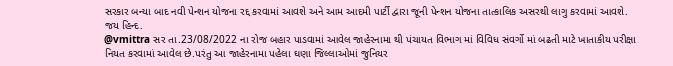સરકાર બન્યા બાદ નવી પેન્શન યોજના રદ્દ કરવામાં આવશે અને આમ આદમી પાર્ટી દ્વારા જૂની પેન્શન યોજના તાત્કાલિક અસરથી લાગુ કરવામાં આવશે. જય હિન્દ.
@vmittra સર તા.23/08/2022 ના રોજ બહાર પાડવામાં આવેલ જાહેરનામા થી પંચાયત વિભાગ માં વિવિધ સંવર્ગો માં બઢતી માટે ખાતાકીય પરીક્ષા નિયત કરવામાં આવેલ છે.પરંતુ આ જાહેરનામા પહેલા ઘણા જિલ્લાઓમાં જુનિયર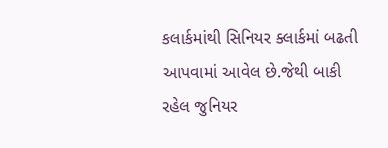કલાર્કમાંથી સિનિયર ક્લાર્કમાં બઢતી આપવામાં આવેલ છે.જેથી બાકી રહેલ જુનિયર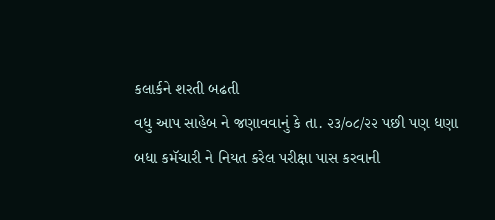કલાર્કને શરતી બઢતી
વધુ આપ સાહેબ ને જણાવવાનું કે તા. ૨૩/૦૮/૨૨ પછી પણ ધણા બધા કમૅચારી ને નિયત કરેલ પરીક્ષા પાસ કરવાની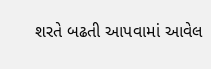શરતે બઢતી આપવામાં આવેલ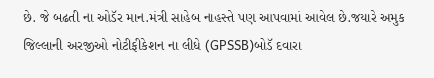છે. જે બઢતી ના ઓડૅર માન.મંત્રી સાહેબ નાહસ્તે પણ આપવામાં આવેલ છે.જયારે અમુક જિલ્લાની અરજીઓ નોટીફીકેશન ના લીધે (GPSSB)બોડૅ દવારા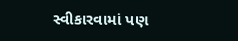સ્વીકારવામાં પણ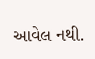આવેલ નથી.